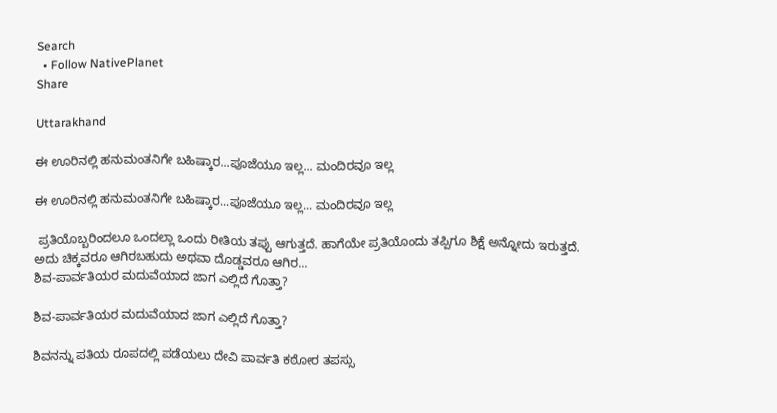Search
  • Follow NativePlanet
Share

Uttarakhand

ಈ ಊರಿನಲ್ಲಿ ಹನುಮಂತನಿಗೇ ಬಹಿಷ್ಕಾರ...ಪೂಜೆಯೂ ಇಲ್ಲ... ಮಂದಿರವೂ ಇಲ್ಲ

ಈ ಊರಿನಲ್ಲಿ ಹನುಮಂತನಿಗೇ ಬಹಿಷ್ಕಾರ...ಪೂಜೆಯೂ ಇಲ್ಲ... ಮಂದಿರವೂ ಇಲ್ಲ

 ಪ್ರತಿಯೊಬ್ಬರಿಂದಲೂ ಒಂದಲ್ಲಾ ಒಂದು ರೀತಿಯ ತಪ್ಪು ಆಗುತ್ತದೆ. ಹಾಗೆಯೇ ಪ್ರತಿಯೊಂದು ತಪ್ಪಿಗೂ ಶಿಕ್ಷೆ ಅನ್ನೋದು ಇರುತ್ತದೆ. ಅದು ಚಿಕ್ಕವರೂ ಆಗಿರಬಹುದು ಅಥವಾ ದೊಡ್ಡವರೂ ಆಗಿರ...
ಶಿವ-ಪಾರ್ವತಿಯರ ಮದುವೆಯಾದ ಜಾಗ ಎಲ್ಲಿದೆ ಗೊತ್ತಾ?

ಶಿವ-ಪಾರ್ವತಿಯರ ಮದುವೆಯಾದ ಜಾಗ ಎಲ್ಲಿದೆ ಗೊತ್ತಾ?

ಶಿವನನ್ನು ಪತಿಯ ರೂಪದಲ್ಲಿ ಪಡೆಯಲು ದೇವಿ ಪಾರ್ವತಿ ಕಠೋರ ತಪಸ್ಸು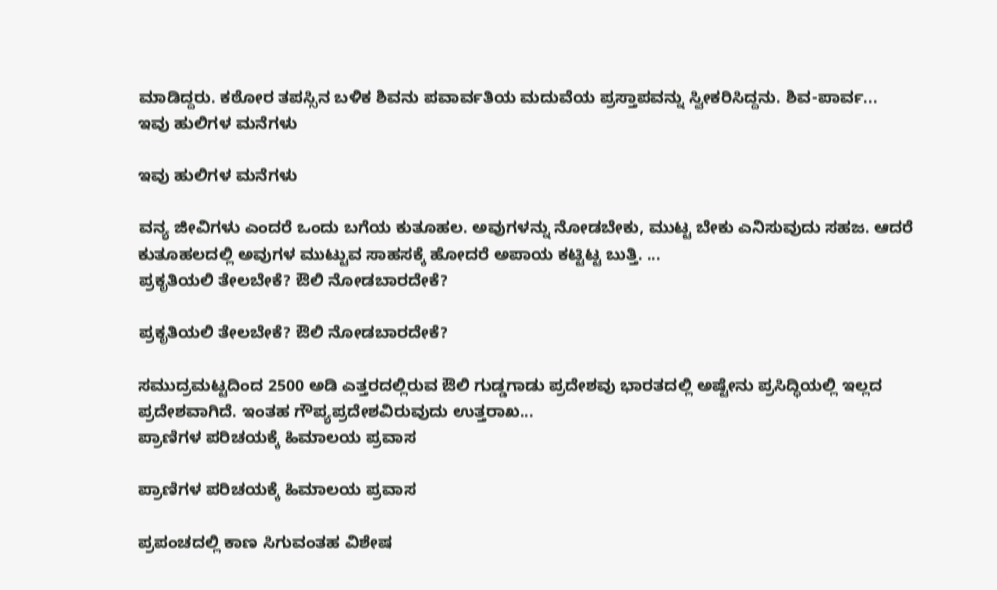ಮಾಡಿದ್ದರು. ಕಠೋರ ತಪಸ್ಸಿನ ಬಳಿಕ ಶಿವನು ಪವಾರ್ವತಿಯ ಮದುವೆಯ ಪ್ರಸ್ತಾಪವನ್ನು ಸ್ವೀಕರಿಸಿದ್ದನು. ಶಿವ-ಪಾರ್ವ...
ಇವು ಹುಲಿಗಳ ಮನೆಗಳು

ಇವು ಹುಲಿಗಳ ಮನೆಗಳು

ವನ್ಯ ಜೀವಿಗಳು ಎಂದರೆ ಒಂದು ಬಗೆಯ ಕುತೂಹಲ. ಅವುಗಳನ್ನು ನೋಡಬೇಕು, ಮುಟ್ಟ ಬೇಕು ಎನಿಸುವುದು ಸಹಜ. ಆದರೆ ಕುತೂಹಲದಲ್ಲಿ ಅವುಗಳ ಮುಟ್ಟುವ ಸಾಹಸಕ್ಕೆ ಹೋದರೆ ಅಪಾಯ ಕಟ್ಟಿಟ್ಟ ಬುತ್ತಿ. ...
ಪ್ರಕೃತಿಯಲಿ ತೇಲಬೇಕೆ? ಔಲಿ ನೋಡಬಾರದೇಕೆ?

ಪ್ರಕೃತಿಯಲಿ ತೇಲಬೇಕೆ? ಔಲಿ ನೋಡಬಾರದೇಕೆ?

ಸಮುದ್ರಮಟ್ಟದಿಂದ 2500 ಅಡಿ ಎತ್ತರದಲ್ಲಿರುವ ಔಲಿ ಗುಡ್ಡಗಾಡು ಪ್ರದೇಶವು ಭಾರತದಲ್ಲಿ ಅಷ್ಟೇನು ಪ್ರಸಿದ್ಧಿಯಲ್ಲಿ ಇಲ್ಲದ ಪ್ರದೇಶವಾಗಿದೆ. ಇಂತಹ ಗೌಪ್ಯಪ್ರದೇಶವಿರುವುದು ಉತ್ತರಾಖ...
ಪ್ರಾಣಿಗಳ ಪರಿಚಯಕ್ಕೆ ಹಿಮಾಲಯ ಪ್ರವಾಸ

ಪ್ರಾಣಿಗಳ ಪರಿಚಯಕ್ಕೆ ಹಿಮಾಲಯ ಪ್ರವಾಸ

ಪ್ರಪಂಚದಲ್ಲಿ ಕಾಣ ಸಿಗುವಂತಹ ವಿಶೇಷ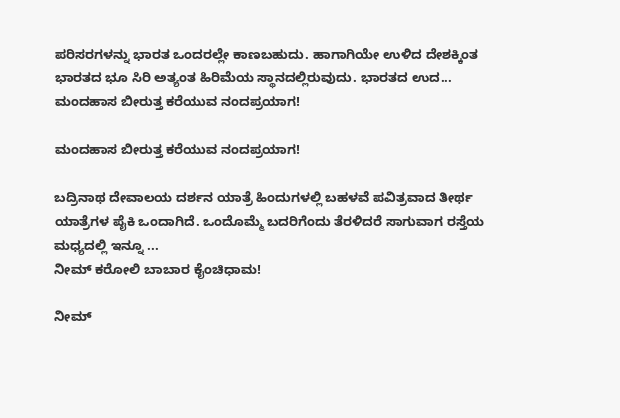ಪರಿಸರಗಳನ್ನು ಭಾರತ ಒಂದರಲ್ಲೇ ಕಾಣಬಹುದು. ಹಾಗಾಗಿಯೇ ಉಳಿದ ದೇಶಕ್ಕಿಂತ ಭಾರತದ ಭೂ ಸಿರಿ ಅತ್ಯಂತ ಹಿರಿಮೆಯ ಸ್ಥಾನದಲ್ಲಿರುವುದು. ಭಾರತದ ಉದ...
ಮಂದಹಾಸ ಬೀರುತ್ತ ಕರೆಯುವ ನಂದಪ್ರಯಾಗ!

ಮಂದಹಾಸ ಬೀರುತ್ತ ಕರೆಯುವ ನಂದಪ್ರಯಾಗ!

ಬದ್ರಿನಾಥ ದೇವಾಲಯ ದರ್ಶನ ಯಾತ್ರೆ ಹಿಂದುಗಳಲ್ಲಿ ಬಹಳವೆ ಪವಿತ್ರವಾದ ತೀರ್ಥ ಯಾತ್ರೆಗಳ ಪೈಕಿ ಒಂದಾಗಿದೆ. ಒಂದೊಮ್ಮೆ ಬದರಿಗೆಂದು ತೆರಳಿದರೆ ಸಾಗುವಾಗ ರಸ್ತೆಯ ಮಧ್ಯದಲ್ಲಿ ಇನ್ನೂ ...
ನೀಮ್ ಕರೋಲಿ ಬಾಬಾರ ಕೈಂಚಿಧಾಮ!

ನೀಮ್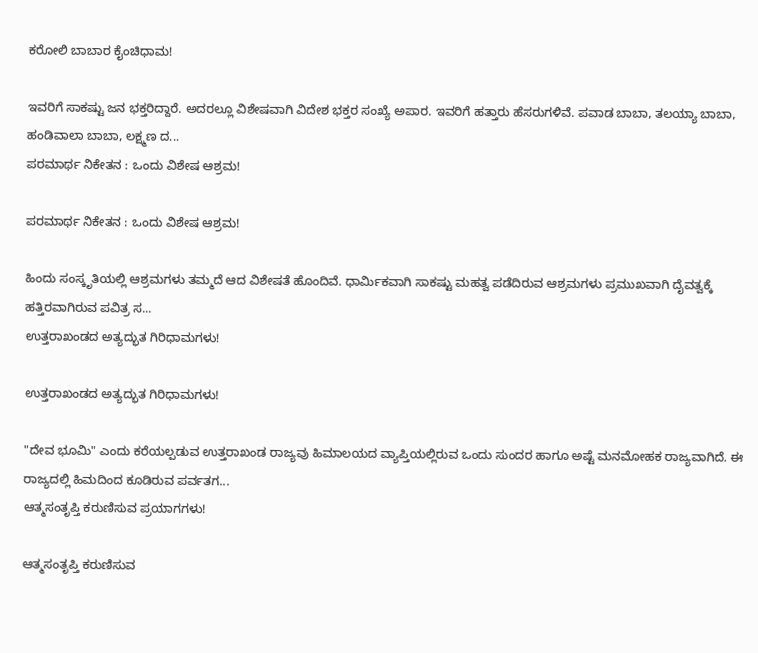ಕರೋಲಿ ಬಾಬಾರ ಕೈಂಚಿಧಾಮ!

ಇವರಿಗೆ ಸಾಕಷ್ಟು ಜನ ಭಕ್ತರಿದ್ದಾರೆ. ಅದರಲ್ಲೂ ವಿಶೇಷವಾಗಿ ವಿದೇಶ ಭಕ್ತರ ಸಂಖ್ಯೆ ಅಪಾರ. ಇವರಿಗೆ ಹತ್ತಾರು ಹೆಸರುಗಳಿವೆ. ಪವಾಡ ಬಾಬಾ, ತಲಯ್ಯಾ ಬಾಬಾ, ಹಂಡಿವಾಲಾ ಬಾಬಾ, ಲಕ್ಷ್ಮಣ ದ...
ಪರಮಾರ್ಥ ನಿಕೇತನ : ಒಂದು ವಿಶೇಷ ಆಶ್ರಮ!

ಪರಮಾರ್ಥ ನಿಕೇತನ : ಒಂದು ವಿಶೇಷ ಆಶ್ರಮ!

ಹಿಂದು ಸಂಸ್ಕೃತಿಯಲ್ಲಿ ಆಶ್ರಮಗಳು ತಮ್ಮದೆ ಆದ ವಿಶೇಷತೆ ಹೊಂದಿವೆ. ಧಾರ್ಮಿಕವಾಗಿ ಸಾಕಷ್ಟು ಮಹತ್ವ ಪಡೆದಿರುವ ಆಶ್ರಮಗಳು ಪ್ರಮುಖವಾಗಿ ದೈವತ್ವಕ್ಕೆ ಹತ್ತಿರವಾಗಿರುವ ಪವಿತ್ರ ಸ...
ಉತ್ತರಾಖಂಡದ ಅತ್ಯದ್ಭುತ ಗಿರಿಧಾಮಗಳು!

ಉತ್ತರಾಖಂಡದ ಅತ್ಯದ್ಭುತ ಗಿರಿಧಾಮಗಳು!

"ದೇವ ಭೂಮಿ" ಎಂದು ಕರೆಯಲ್ಪಡುವ ಉತ್ತರಾಖಂಡ ರಾಜ್ಯವು ಹಿಮಾಲಯದ ವ್ಯಾಪ್ತಿಯಲ್ಲಿರುವ ಒಂದು ಸುಂದರ ಹಾಗೂ ಅಷ್ಟೆ ಮನಮೋಹಕ ರಾಜ್ಯವಾಗಿದೆ. ಈ ರಾಜ್ಯದಲ್ಲಿ ಹಿಮದಿಂದ ಕೂಡಿರುವ ಪರ್ವತಗ...
ಆತ್ಮಸಂತೃಪ್ತಿ ಕರುಣಿಸುವ ಪ್ರಯಾಗಗಳು!

ಆತ್ಮಸಂತೃಪ್ತಿ ಕರುಣಿಸುವ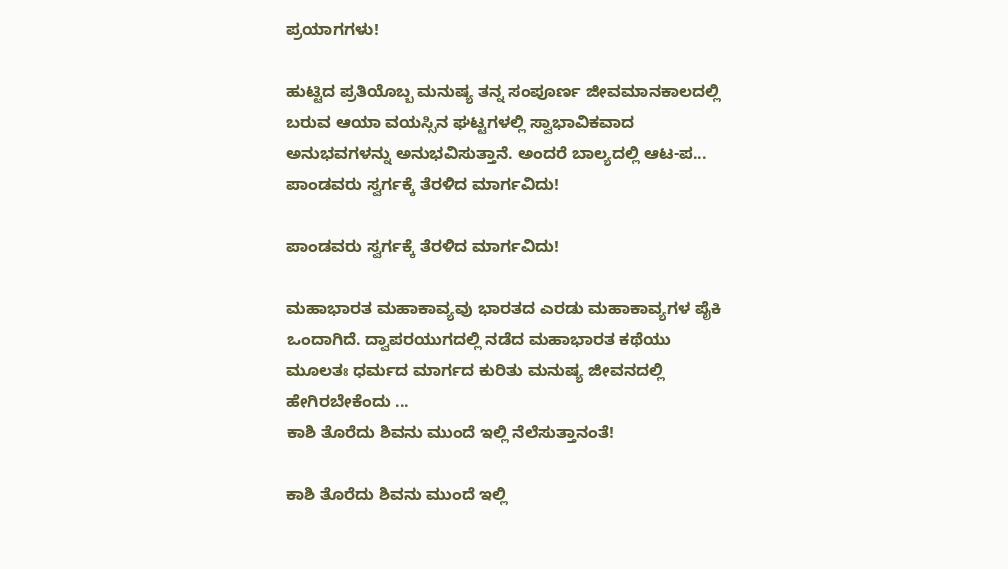ಪ್ರಯಾಗಗಳು!

ಹುಟ್ಟಿದ ಪ್ರತಿಯೊಬ್ಬ ಮನುಷ್ಯ ತನ್ನ ಸಂಪೂರ್ಣ ಜೀವಮಾನಕಾಲದಲ್ಲಿ ಬರುವ ಆಯಾ ವಯಸ್ಸಿನ ಘಟ್ಟಗಳಲ್ಲಿ ಸ್ವಾಭಾವಿಕವಾದ ಅನುಭವಗಳನ್ನು ಅನುಭವಿಸುತ್ತಾನೆ. ಅಂದರೆ ಬಾಲ್ಯದಲ್ಲಿ ಆಟ-ಪ...
ಪಾಂಡವರು ಸ್ವರ್ಗಕ್ಕೆ ತೆರಳಿದ ಮಾರ್ಗವಿದು!

ಪಾಂಡವರು ಸ್ವರ್ಗಕ್ಕೆ ತೆರಳಿದ ಮಾರ್ಗವಿದು!

ಮಹಾಭಾರತ ಮಹಾಕಾವ್ಯವು ಭಾರತದ ಎರಡು ಮಹಾಕಾವ್ಯಗಳ ಪೈಕಿ ಒಂದಾಗಿದೆ. ದ್ವಾಪರಯುಗದಲ್ಲಿ ನಡೆದ ಮಹಾಭಾರತ ಕಥೆಯು ಮೂಲತಃ ಧರ್ಮದ ಮಾರ್ಗದ ಕುರಿತು ಮನುಷ್ಯ ಜೀವನದಲ್ಲಿ ಹೇಗಿರಬೇಕೆಂದು ...
ಕಾಶಿ ತೊರೆದು ಶಿವನು ಮುಂದೆ ಇಲ್ಲಿ ನೆಲೆಸುತ್ತಾನಂತೆ!

ಕಾಶಿ ತೊರೆದು ಶಿವನು ಮುಂದೆ ಇಲ್ಲಿ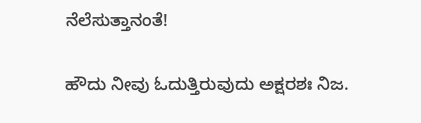ನೆಲೆಸುತ್ತಾನಂತೆ!

ಹೌದು ನೀವು ಓದುತ್ತಿರುವುದು ಅಕ್ಷರಶಃ ನಿಜ.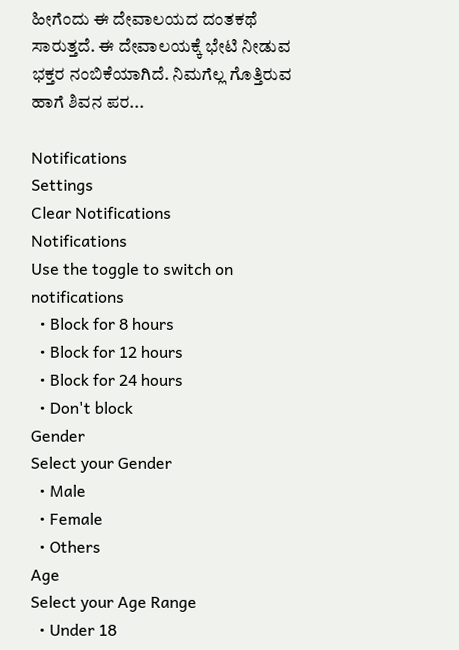ಹೀಗೆಂದು ಈ ದೇವಾಲಯದ ದಂತಕಥೆ ಸಾರುತ್ತದೆ. ಈ ದೇವಾಲಯಕ್ಕೆ ಭೇಟಿ ನೀಡುವ ಭಕ್ತರ ನಂಬಿಕೆಯಾಗಿದೆ. ನಿಮಗೆಲ್ಲ ಗೊತ್ತಿರುವ ಹಾಗೆ ಶಿವನ ಪರ...

Notifications
Settings
Clear Notifications
Notifications
Use the toggle to switch on notifications
  • Block for 8 hours
  • Block for 12 hours
  • Block for 24 hours
  • Don't block
Gender
Select your Gender
  • Male
  • Female
  • Others
Age
Select your Age Range
  • Under 18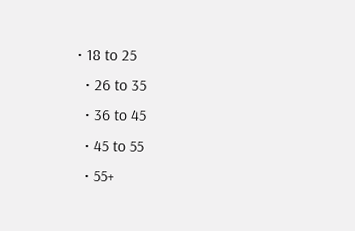• 18 to 25
  • 26 to 35
  • 36 to 45
  • 45 to 55
  • 55+